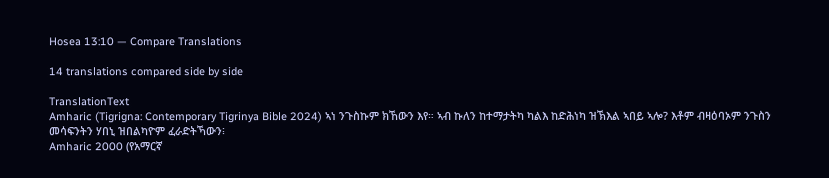Hosea 13:10 — Compare Translations

14 translations compared side by side

TranslationText
Amharic (Tigrigna: Contemporary Tigrinya Bible 2024) ኣነ ንጉስኩም ክኸውን እየ። ኣብ ኩለን ከተማታትካ ካልእ ከድሕነካ ዝኽእል ኣበይ ኣሎ? እቶም ብዛዕባኦም ንጉስን መሳፍንትን ሃበኒ ዝበልካዮም ፈራድትኻውን፧
Amharic 2000 (የአማርኛ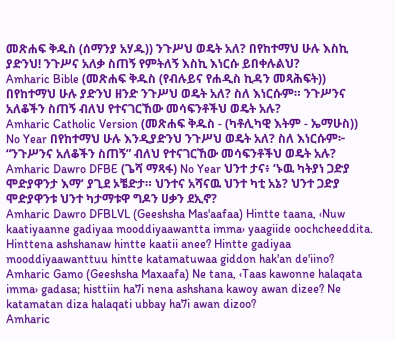መጽሐፍ ቅዱስ (ሰማንያ አሃዱ)) ንጉሥህ ወዴት አለ? በየከተማህ ሁሉ እስኪ ያድንህ! ንጉሥና አለቃ ስጠኝ የምትለኝ እስኪ እነርሱ ይበቀሉልህ?
Amharic Bible (መጽሐፍ ቅዱስ (የብሉይና የሐዲስ ኪዳን መጻሕፍት)) በየከተማህ ሁሉ ያድንህ ዘንድ ንጉሥህ ወዴት አለ? ስለ እነርሱም። ንጉሥንና አለቆችን ስጠኝ ብለህ የተናገርኸው መሳፍንቶችህ ወዴት አሉ?
Amharic Catholic Version (መጽሐፍ ቅዱስ - (ካቶሊካዊ እትም - ኤማሁስ)) No Year በየከተማህ ሁሉ እንዲያድንህ ንጉሥህ ወዴት አለ? ስለ እነርሱም፦ “ንጉሥንና አለቆችን ስጠኝ” ብለህ የተናገርኸው መሳፍንቶችህ ወዴት አሉ?
Amharic Dawro DFBE (ጌሻ ማጻፋ) No Year ህንተ ታና፥ ‘ኑዉ ካትያነ ጋድያ ሞድያዋንታ እማ’ ያጊደ ኦቼድታ። ህንተና አሻናዉ ህንተ ካቲ አኔ? ህንተ ጋድያ ሞድያዋንቱ ህንተ ካታማቱዋ ግዶን ሀቃን ደኢኖ?
Amharic Dawro DFBLVL (Geeshsha Mas'aafaa) Hintte taana, ‹Nuw kaatiyaanne gadiyaa mooddiyaawantta imma› yaagiide oochcheeddita. Hinttena ashshanaw hintte kaatii anee? Hintte gadiyaa mooddiyaawanttuu hintte katamatuwaa giddon hak'an de'iino?
Amharic Gamo (Geeshsha Maxaafa) Ne tana, ‹Taas kawonne halaqata imma› gadasa; histtiin ha7i nena ashshana kawoy awan dizee? Ne katamatan diza halaqati ubbay ha7i awan dizoo?
Amharic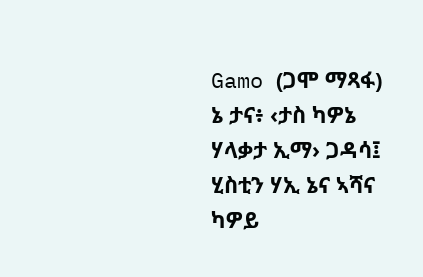Gamo (ጋሞ ማጻፋ) ኔ ታና፥ ‹ታስ ካዎኔ ሃላቃታ ኢማ› ጋዳሳ፤ ሂስቲን ሃኢ ኔና ኣሻና ካዎይ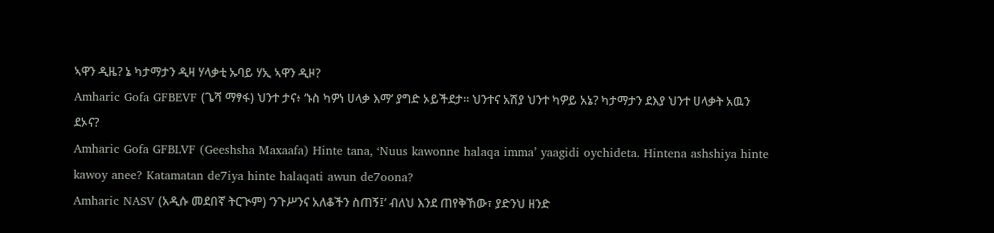ኣዋን ዲዜ? ኔ ካታማታን ዲዛ ሃላቃቲ ኡባይ ሃኢ ኣዋን ዲዞ?
Amharic Gofa GFBEVF (ጌሻ ማፃፋ) ህንተ ታና፥ ‘ኑስ ካዎነ ሀላቃ እማ’ ያግድ ኦይችደታ። ህንተና አሽያ ህንተ ካዎይ አኔ? ካታማታን ደእያ ህንተ ሀላቃት አዉን ደኦና?
Amharic Gofa GFBLVF (Geeshsha Maxaafa) Hinte tana, ‘Nuus kawonne halaqa imma’ yaagidi oychideta. Hintena ashshiya hinte kawoy anee? Katamatan de7iya hinte halaqati awun de7oona?
Amharic NASV (አዲሱ መደበኛ ትርጒም) ‘ንጉሥንና አለቆችን ስጠኝ፤’ ብለህ እንደ ጠየቅኸው፣ ያድንህ ዘንድ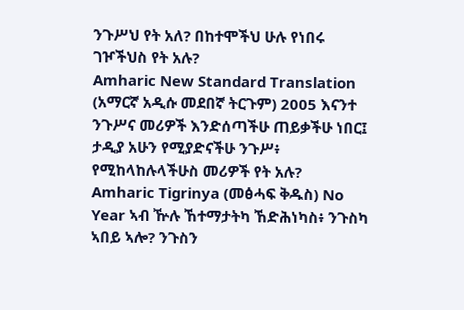ንጉሥህ የት አለ? በከተሞችህ ሁሉ የነበሩ ገዦችህስ የት አሉ?
Amharic New Standard Translation (አማርኛ አዲሱ መደበኛ ትርጉም) 2005 እናንተ ንጉሥና መሪዎች እንድሰጣችሁ ጠይቃችሁ ነበር፤ ታዲያ አሁን የሚያድናችሁ ንጉሥ፥ የሚከላከሉላችሁስ መሪዎች የት አሉ?
Amharic Tigrinya (መፅሓፍ ቅዱስ) No Year ኣብ ዅሉ ኸተማታትካ ኸድሕነካስ፥ ንጉስካ ኣበይ ኣሎ? ንጉስን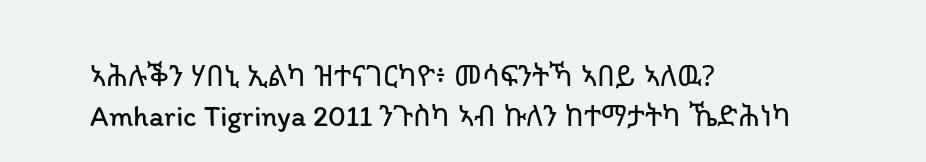ኣሕሉቕን ሃበኒ ኢልካ ዝተናገርካዮ፥ መሳፍንትኻ ኣበይ ኣለዉ?
Amharic Tigrinya 2011 ንጉስካ ኣብ ኩለን ከተማታትካ ኼድሕነካ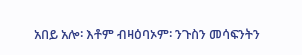አበይ አሎ፡ እቶም ብዛዕባኦም፡ ንጉስን መሳፍንትን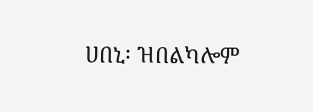ሀበኒ፡ ዝበልካሎም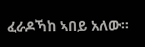ፈራዶኻከ ኣበይ አለው።